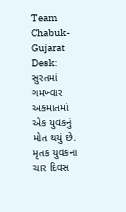Team Chabuk-Gujarat Desk: સુરતમાં ગમખ્વાર અક્માતમાં એક યુવકનું મોત થયું છે. મૃતક યુવકના ચાર દિવસ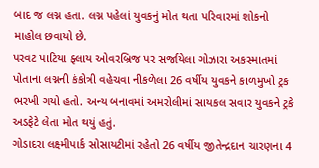બાદ જ લગ્ન હતા. લગ્ન પહેલાં યુવકનું મોત થતા પરિવારમાં શોકનો માહોલ છવાયો છે.
પરવટ પાટિયા ફ્લાય ઓવરબ્રિજ પર સર્જાયેલા ગોઝારા અકસ્માતમાં પોતાના લગ્નની કંકોત્રી વહેચવા નીકળેલા 26 વર્ષીય યુવકને કાળમુખો ટ્રક ભરખી ગયો હતો. અન્ય બનાવમાં અમરોલીમાં સાયકલ સવાર યુવકને ટ્રકે અડફેટે લેતા મોત થયું હતું.
ગોડાદરા લક્ષ્મીપાર્ક સોસાયટીમાં રહેતો 26 વર્ષીય જીતેન્દ્રદાન ચારણના 4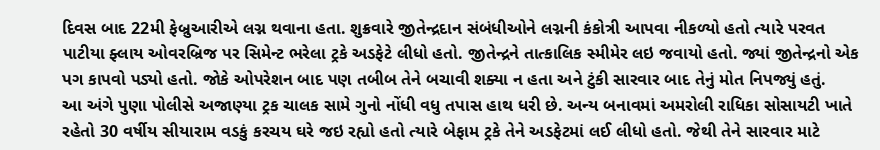દિવસ બાદ 22મી ફેબ્રુઆરીએ લગ્ન થવાના હતા. શુક્રવારે જીતેન્દ્રદાન સંબંધીઓને લગ્નની કંકોત્રી આપવા નીકળ્યો હતો ત્યારે પરવત પાટીયા ફ્લાય ઓવરબ્રિજ પર સિમેન્ટ ભરેલા ટ્રકે અડફેટે લીધો હતો. જીતેન્દ્રને તાત્કાલિક સ્મીમેર લઇ જવાયો હતો. જ્યાં જીતેન્દ્રનો એક પગ કાપવો પડ્યો હતો. જોકે ઓપરેશન બાદ પણ તબીબ તેને બચાવી શક્યા ન હતા અને ટુંકી સારવાર બાદ તેનું મોત નિપજ્યું હતું.
આ અંગે પુણા પોલીસે અજાણ્યા ટ્રક ચાલક સામે ગુનો નોંધી વધુ તપાસ હાથ ધરી છે. અન્ય બનાવમાં અમરોલી રાધિકા સોસાયટી ખાતે રહેતો 30 વર્ષીય સીયારામ વડકું કરચય ઘરે જઇ રહ્યો હતો ત્યારે બેફામ ટ્રકે તેને અડફેટમાં લઈ લીધો હતો. જેથી તેને સારવાર માટે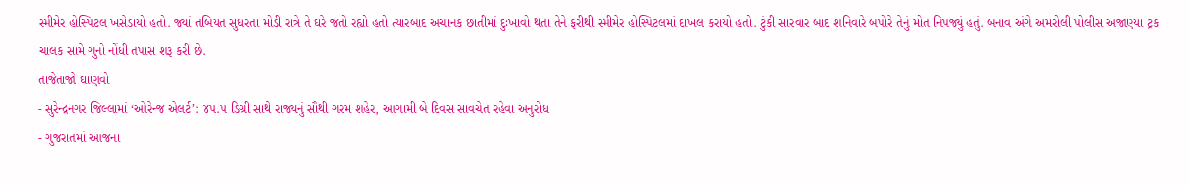સ્મીમેર હોસ્પિટલ ખસેડાયો હતો. જ્યાં તબિયત સુધરતા મોડી રાત્રે તે ઘરે જતો રહ્યો હતો ત્યારબાદ અચાનક છાતીમાં દુઃખાવો થતા તેને ફરીથી સ્મીમેર હોસ્પિટલમાં દાખલ કરાયો હતો. ટુંકી સારવાર બાદ શનિવારે બપોરે તેનું મોત નિપજ્યું હતું. બનાવ અંગે અમરોલી પોલીસ અજાણ્યા ટ્રક ચાલક સામે ગુનો નોંધી તપાસ શરૂ કરી છે.
તાજેતાજો ઘાણવો
- સુરેન્દ્રનગર જિલ્લામાં ‘ઓરેન્જ એલર્ટ’: ૪૫.૫ ડિગ્રી સાથે રાજ્યનું સૌથી ગરમ શહેર, આગામી બે દિવસ સાવચેત રહેવા અનુરોધ
- ગુજરાતમાં આજના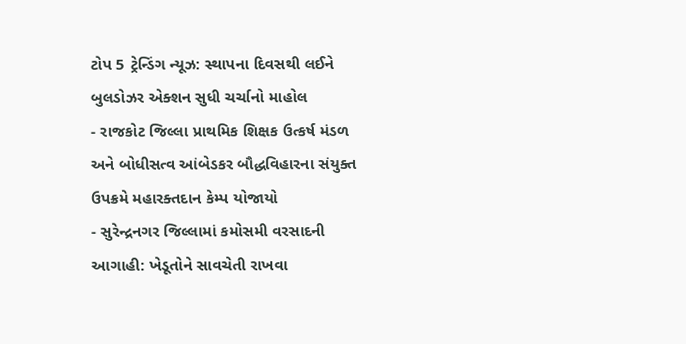ટોપ 5 ટ્રેન્ડિંગ ન્યૂઝ: સ્થાપના દિવસથી લઈને બુલડોઝર એક્શન સુધી ચર્ચાનો માહોલ
- રાજકોટ જિલ્લા પ્રાથમિક શિક્ષક ઉત્કર્ષ મંડળ અને બોધીસત્વ આંબેડકર બૌદ્ધવિહારના સંયુક્ત ઉપક્રમે મહારક્તદાન કેમ્પ યોજાયો
- સુરેન્દ્રનગર જિલ્લામાં કમોસમી વરસાદની આગાહી: ખેડૂતોને સાવચેતી રાખવા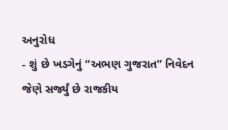અનુરોધ
- શું છે ખડગેનું “અભણ ગુજરાત” નિવેદન જેણે સર્જ્યું છે રાજકીય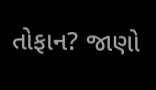તોફાન? જાણો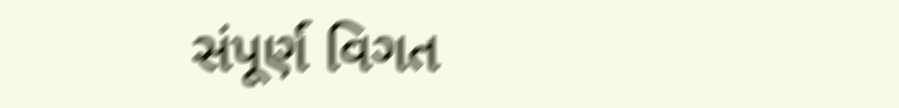સંપૂર્ણ વિગત